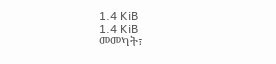1.4 KiB
1.4 KiB
መመካት፣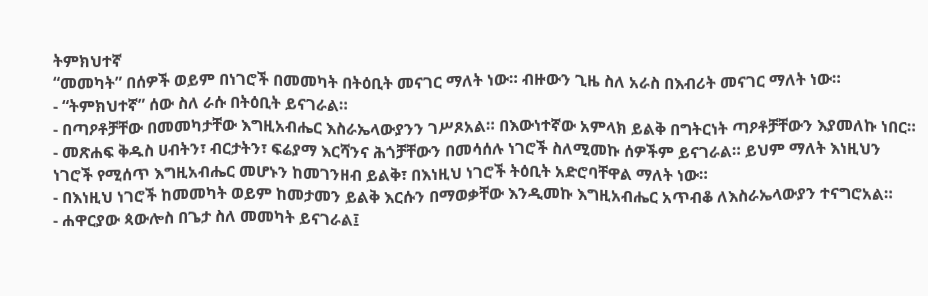ትምክህተኛ
“መመካት” በሰዎች ወይም በነገሮች በመመካት በትዕቢት መናገር ማለት ነው። ብዙውን ጊዜ ስለ አራስ በእብሪት መናገር ማለት ነው።
- “ትምክህተኛ” ሰው ስለ ራሱ በትዕቢት ይናገራል።
- በጣዖቶቻቸው በመመካታቸው እግዚአብሔር እስራኤላውያንን ገሥጾአል። በእውነተኛው አምላክ ይልቅ በግትርነት ጣዖቶቻቸውን እያመለኩ ነበር።
- መጽሐፍ ቅዱስ ሀብትን፣ ብርታትን፣ ፍሬያማ እርሻንና ሕጎቻቸውን በመሳሰሉ ነገሮች ስለሚመኩ ሰዎችም ይናገራል። ይህም ማለት እነዚህን ነገሮች የሚሰጥ እግዚአብሔር መሆኑን ከመገንዘብ ይልቅ፣ በእነዚህ ነገሮች ትዕቢት አድሮባቸዋል ማለት ነው።
- በእነዚህ ነገሮች ከመመካት ወይም ከመታመን ይልቅ እርሱን በማወቃቸው እንዲመኩ እግዚአብሔር አጥብቆ ለእስራኤላውያን ተናግሮአል።
- ሐዋርያው ጳውሎስ በጌታ ስለ መመካት ይናገራል፤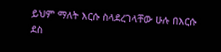ይህም ማለት እርሱ ስላደረገላቸው ሁሉ በእርሱ ደስ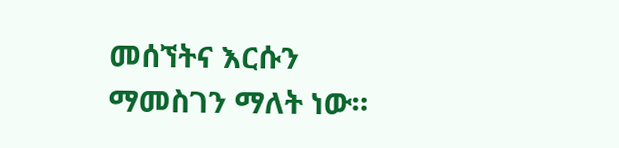መሰኘትና እርሱን ማመስገን ማለት ነው።